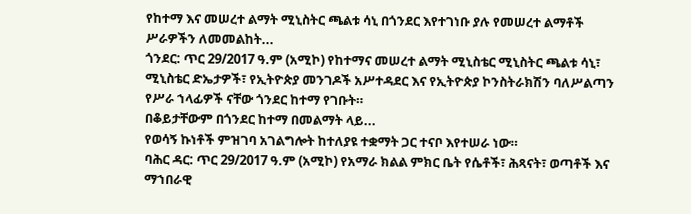የከተማ እና መሠረተ ልማት ሚኒስትር ጫልቱ ሳኒ በጎንደር እየተገነቡ ያሉ የመሠረተ ልማቶች ሥራዎችን ለመመልከት...
ጎንደር: ጥር 29/2017 ዓ.ም (አሚኮ) የከተማና መሠረተ ልማት ሚኒስቴር ሚኒስትር ጫልቱ ሳኒ፣ ሚኒስቴር ድኤታዎች፣ የኢትዮጵያ መንገዶች አሥተዳደር እና የኢትዮጵያ ኮንስትራክሽን ባለሥልጣን የሥራ ኀላፊዎች ናቸው ጎንደር ከተማ የገቡት።
በቆይታቸውም በጎንደር ከተማ በመልማት ላይ...
የወሳኝ ኩነቶች ምዝገባ አገልግሎት ከተለያዩ ተቋማት ጋር ተናቦ እየተሠራ ነው።
ባሕር ዳር: ጥር 29/2017 ዓ.ም (አሚኮ) የአማራ ክልል ምክር ቤት የሴቶች፣ ሕጻናት፣ ወጣቶች እና ማኀበራዊ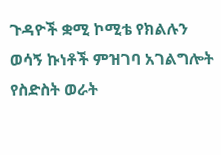ጉዳዮች ቋሚ ኮሚቴ የክልሉን ወሳኝ ኩነቶች ምዝገባ አገልግሎት የስድስት ወራት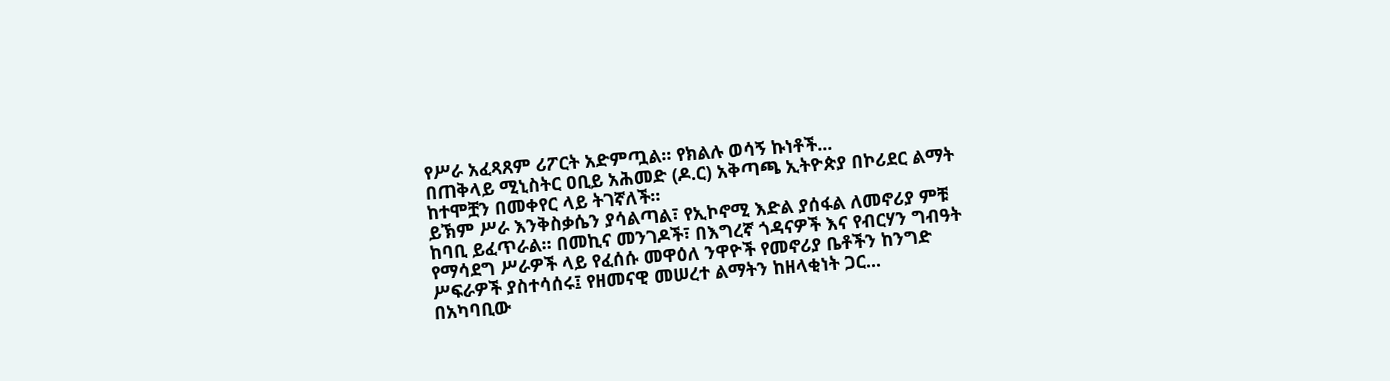የሥራ አፈጻጸም ሪፖርት አድምጧል። የክልሉ ወሳኝ ኩነቶች...
በጠቅላይ ሚኒስትር ዐቢይ አሕመድ (ዶ.ር) አቅጣጫ ኢትዮጵያ በኮሪደር ልማት ከተሞቿን በመቀየር ላይ ትገኛለች።
ይኽም ሥራ እንቅስቃሴን ያሳልጣል፣ የኢኮኖሚ እድል ያሰፋል ለመኖሪያ ምቹ ከባቢ ይፈጥራል። በመኪና መንገዶች፣ በእግረኛ ጎዳናዎች እና የብርሃን ግብዓት የማሳደግ ሥራዎች ላይ የፈሰሱ መዋዕለ ንዋዮች የመኖሪያ ቤቶችን ከንግድ ሥፍራዎች ያስተሳሰሩ፤ የዘመናዊ መሠረተ ልማትን ከዘላቂነት ጋር...
በአካባቢው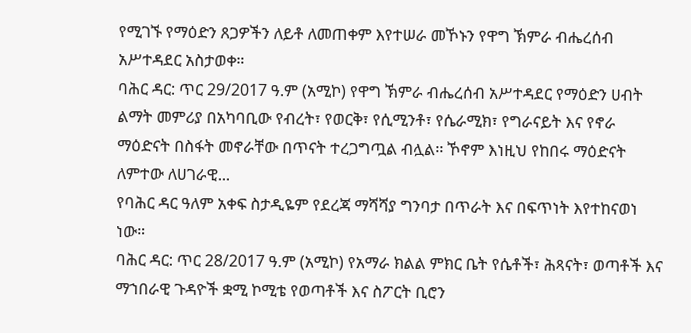የሚገኙ የማዕድን ጸጋዎችን ለይቶ ለመጠቀም እየተሠራ መኾኑን የዋግ ኽምራ ብሔረሰብ አሥተዳደር አስታወቀ።
ባሕር ዳር: ጥር 29/2017 ዓ.ም (አሚኮ) የዋግ ኽምራ ብሔረሰብ አሥተዳደር የማዕድን ሀብት ልማት መምሪያ በአካባቢው የብረት፣ የወርቅ፣ የሲሚንቶ፣ የሴራሚክ፣ የግራናይት እና የኖራ ማዕድናት በስፋት መኖራቸው በጥናት ተረጋግጧል ብሏል፡፡ ኾኖም እነዚህ የከበሩ ማዕድናት ለምተው ለሀገራዊ...
የባሕር ዳር ዓለም አቀፍ ስታዲዬም የደረጃ ማሻሻያ ግንባታ በጥራት እና በፍጥነት እየተከናወነ ነው።
ባሕር ዳር: ጥር 28/2017 ዓ.ም (አሚኮ) የአማራ ክልል ምክር ቤት የሴቶች፣ ሕጻናት፣ ወጣቶች እና ማኀበራዊ ጉዳዮች ቋሚ ኮሚቴ የወጣቶች እና ስፖርት ቢሮን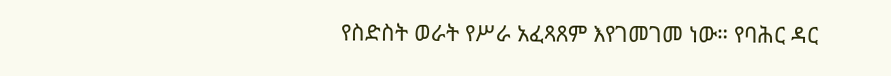የስድስት ወራት የሥራ አፈጻጸም እየገመገመ ነው። የባሕር ዳር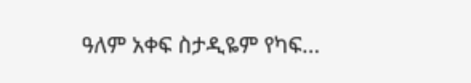ዓለም አቀፍ ስታዲዬም የካፍ...